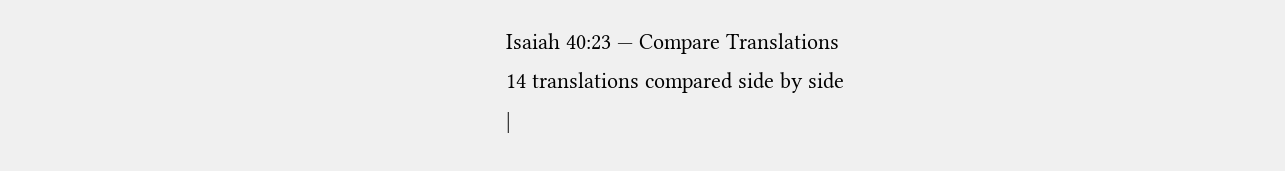Isaiah 40:23 — Compare Translations
14 translations compared side by side
|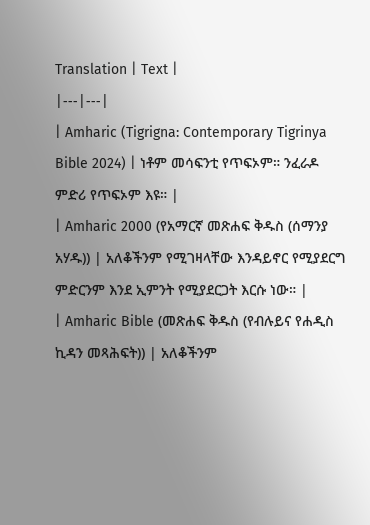Translation | Text |
|---|---|
| Amharic (Tigrigna: Contemporary Tigrinya Bible 2024) | ነቶም መሳፍንቲ የጥፍኦም። ንፈራዶ ምድሪ የጥፍኦም እዩ። |
| Amharic 2000 (የአማርኛ መጽሐፍ ቅዱስ (ሰማንያ አሃዱ)) | አለቆችንም የሚገዛላቸው እንዳይኖር የሚያደርግ ምድርንም እንደ ኢምንት የሚያደርጋት እርሱ ነው። |
| Amharic Bible (መጽሐፍ ቅዱስ (የብሉይና የሐዲስ ኪዳን መጻሕፍት)) | አለቆችንም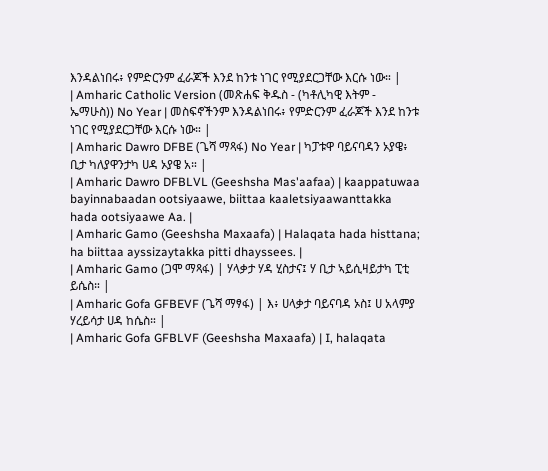እንዳልነበሩ፥ የምድርንም ፈራጆች እንደ ከንቱ ነገር የሚያደርጋቸው እርሱ ነው። |
| Amharic Catholic Version (መጽሐፍ ቅዱስ - (ካቶሊካዊ እትም - ኤማሁስ)) No Year | መስፍኖችንም እንዳልነበሩ፥ የምድርንም ፈራጆች እንደ ከንቱ ነገር የሚያደርጋቸው እርሱ ነው። |
| Amharic Dawro DFBE (ጌሻ ማጻፋ) No Year | ካፓቱዋ ባይናባዳን ኦያዌ፥ ቢታ ካለያዋንታካ ሀዳ ኦያዌ አ። |
| Amharic Dawro DFBLVL (Geeshsha Mas'aafaa) | kaappatuwaa bayinnabaadan ootsiyaawe, biittaa kaaletsiyaawanttakka hada ootsiyaawe Aa. |
| Amharic Gamo (Geeshsha Maxaafa) | Halaqata hada histtana; ha biittaa ayssizaytakka pitti dhayssees. |
| Amharic Gamo (ጋሞ ማጻፋ) | ሃላቃታ ሃዳ ሂስታና፤ ሃ ቢታ ኣይሲዛይታካ ፒቲ ይሴስ። |
| Amharic Gofa GFBEVF (ጌሻ ማፃፋ) | እ፥ ሀላቃታ ባይናባዳ ኦስ፤ ሀ አላምያ ሃረይሳታ ሀዳ ከሴስ። |
| Amharic Gofa GFBLVF (Geeshsha Maxaafa) | I, halaqata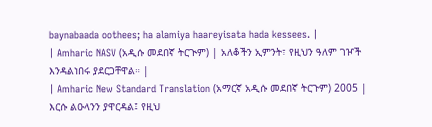baynabaada oothees; ha alamiya haareyisata hada kessees. |
| Amharic NASV (አዲሱ መደበኛ ትርጒም) | አለቆችን ኢምንት፣ የዚህን ዓለም ገዦች እንዳልነበሩ ያደርጋቸዋል። |
| Amharic New Standard Translation (አማርኛ አዲሱ መደበኛ ትርጉም) 2005 | እርሱ ልዑላንን ያዋርዳል፤ የዚህ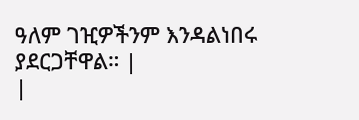ዓለም ገዢዎችንም እንዳልነበሩ ያደርጋቸዋል። |
|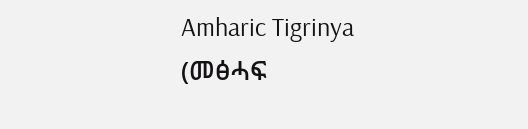Amharic Tigrinya (መፅሓፍ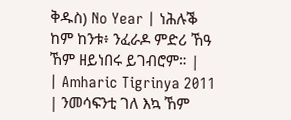ቅዱስ) No Year | ነሕሉቕ ከም ከንቱ፥ ንፈራዶ ምድሪ ኸዓ ኸም ዘይነበሩ ይገብሮም። |
| Amharic Tigrinya 2011 | ንመሳፍንቲ ገለ እኳ ኸም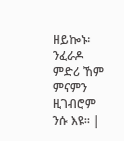ዘይኰኑ፡ ንፈራዶ ምድሪ ኸም ምናምን ዚገብሮም ንሱ እዩ። |